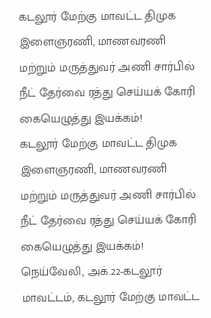கடலூர் மேற்கு மாவட்ட திமுக இளைஞரணி, மாணவரணி மற்றும் மருத்துவர் அணி சார்பில் நீட் தேர்வை ரத்து செய்யக் கோரி கையெழுத்து இயக்கம்!
கடலூர் மேற்கு மாவட்ட திமுக இளைஞரணி, மாணவரணி மற்றும் மருத்துவர் அணி சார்பில் நீட் தேர்வை ரத்து செய்யக் கோரி கையெழுத்து இயக்கம்!
நெய்வேலி, அக்.22-கடலூர் மாவட்டம், கடலூர் மேற்கு மாவட்ட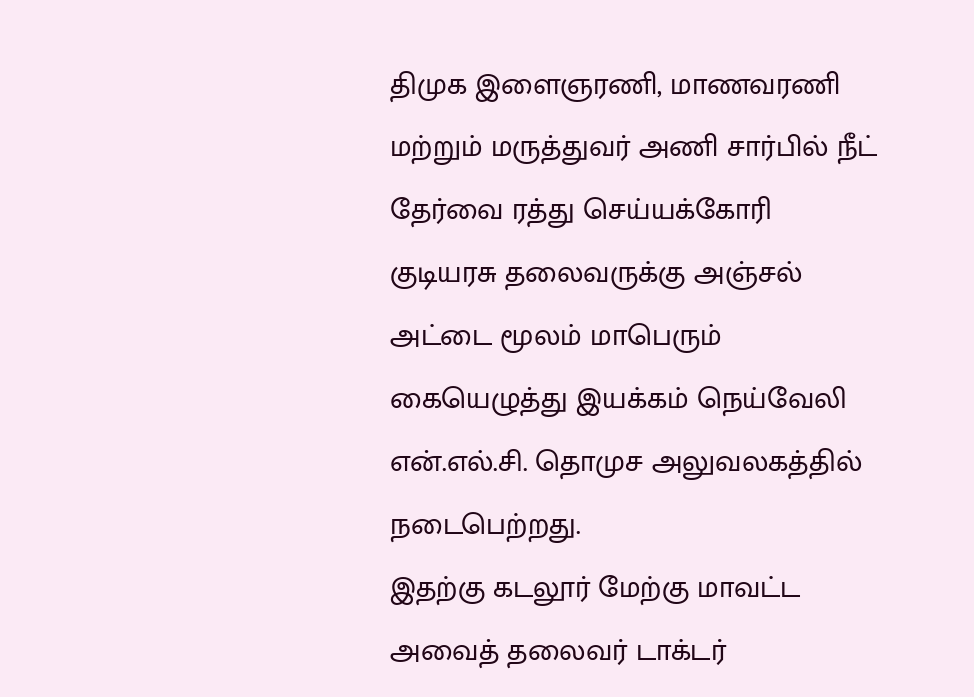திமுக இளைஞரணி, மாணவரணி மற்றும் மருத்துவர் அணி சார்பில் நீட் தேர்வை ரத்து செய்யக்கோரி குடியரசு தலைவருக்கு அஞ்சல் அட்டை மூலம் மாபெரும் கையெழுத்து இயக்கம் நெய்வேலி என்.எல்.சி. தொமுச அலுவலகத்தில் நடைபெற்றது.
இதற்கு கடலூர் மேற்கு மாவட்ட அவைத் தலைவர் டாக்டர்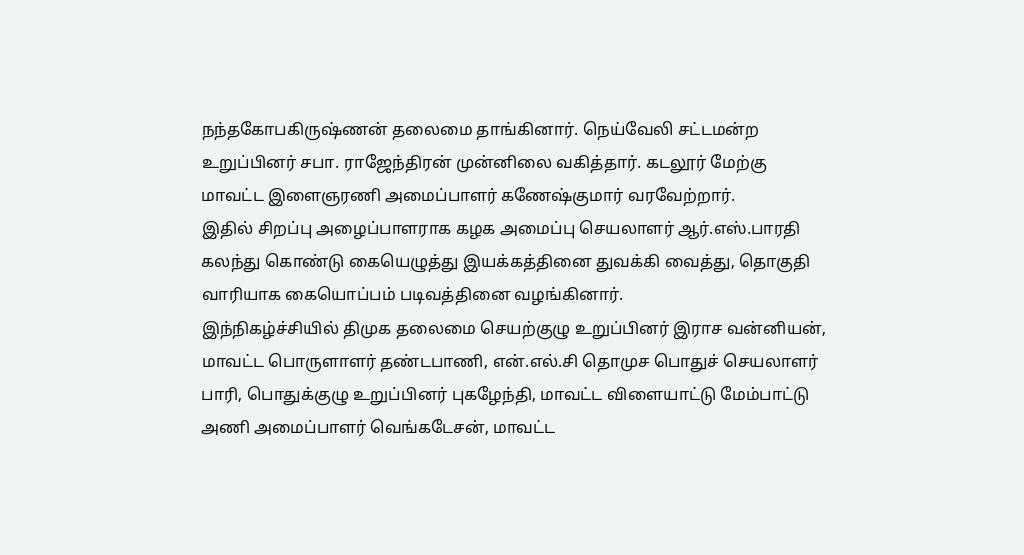நந்தகோபகிருஷ்ணன் தலைமை தாங்கினார். நெய்வேலி சட்டமன்ற உறுப்பினர் சபா. ராஜேந்திரன் முன்னிலை வகித்தார். கடலூர் மேற்கு மாவட்ட இளைஞரணி அமைப்பாளர் கணேஷ்குமார் வரவேற்றார்.
இதில் சிறப்பு அழைப்பாளராக கழக அமைப்பு செயலாளர் ஆர்.எஸ்.பாரதி கலந்து கொண்டு கையெழுத்து இயக்கத்தினை துவக்கி வைத்து, தொகுதி வாரியாக கையொப்பம் படிவத்தினை வழங்கினார்.
இந்நிகழ்ச்சியில் திமுக தலைமை செயற்குழு உறுப்பினர் இராச வன்னியன், மாவட்ட பொருளாளர் தண்டபாணி, என்.எல்.சி தொமுச பொதுச் செயலாளர் பாரி, பொதுக்குழு உறுப்பினர் புகழேந்தி, மாவட்ட விளையாட்டு மேம்பாட்டு அணி அமைப்பாளர் வெங்கடேசன், மாவட்ட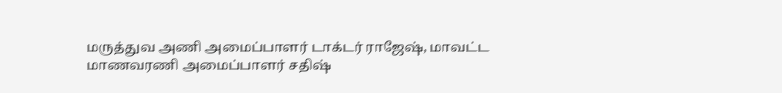மருத்துவ அணி அமைப்பாளர் டாக்டர் ராஜேஷ், மாவட்ட மாணவரணி அமைப்பாளர் சதிஷ்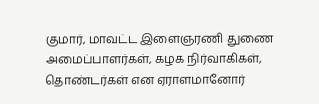குமார், மாவட்ட இளைஞரணி துணை அமைப்பாளர்கள், கழக நிர்வாகிகள், தொண்டர்கள் என ஏராளமானோர்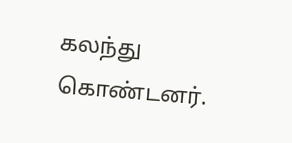கலந்து கொண்டனர்.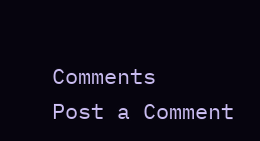Comments
Post a Comment